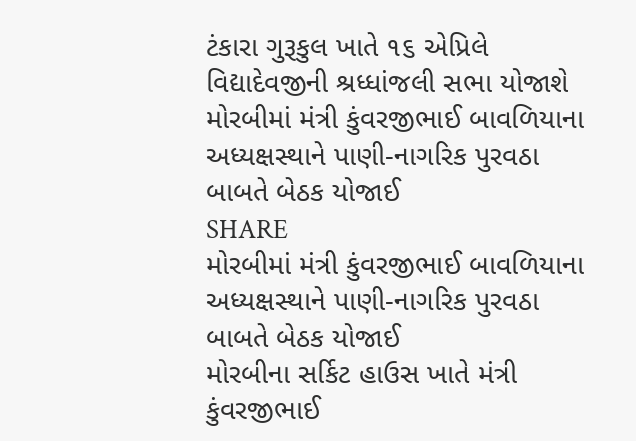ટંકારા ગુરૂકુલ ખાતે ૧૬ એપ્રિલે વિદ્યાદેવજીની શ્રધ્ધાંજલી સભા યોજાશે
મોરબીમાં મંત્રી કુંવરજીભાઈ બાવળિયાના અધ્યક્ષસ્થાને પાણી-નાગરિક પુરવઠા બાબતે બેઠક યોજાઈ
SHARE
મોરબીમાં મંત્રી કુંવરજીભાઈ બાવળિયાના અધ્યક્ષસ્થાને પાણી-નાગરિક પુરવઠા બાબતે બેઠક યોજાઈ
મોરબીના સર્કિટ હાઉસ ખાતે મંત્રી કુંવરજીભાઈ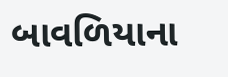બાવળિયાના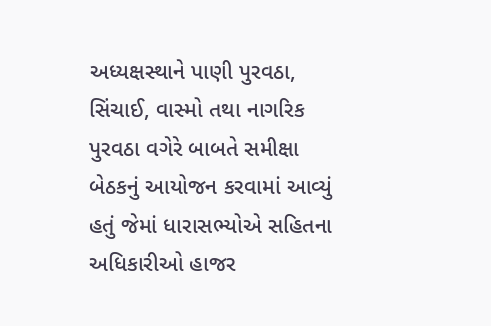અધ્યક્ષસ્થાને પાણી પુરવઠા, સિંચાઈ, વાસ્મો તથા નાગરિક પુરવઠા વગેરે બાબતે સમીક્ષા બેઠકનું આયોજન કરવામાં આવ્યું હતું જેમાં ધારાસભ્યોએ સહિતના અધિકારીઓ હાજર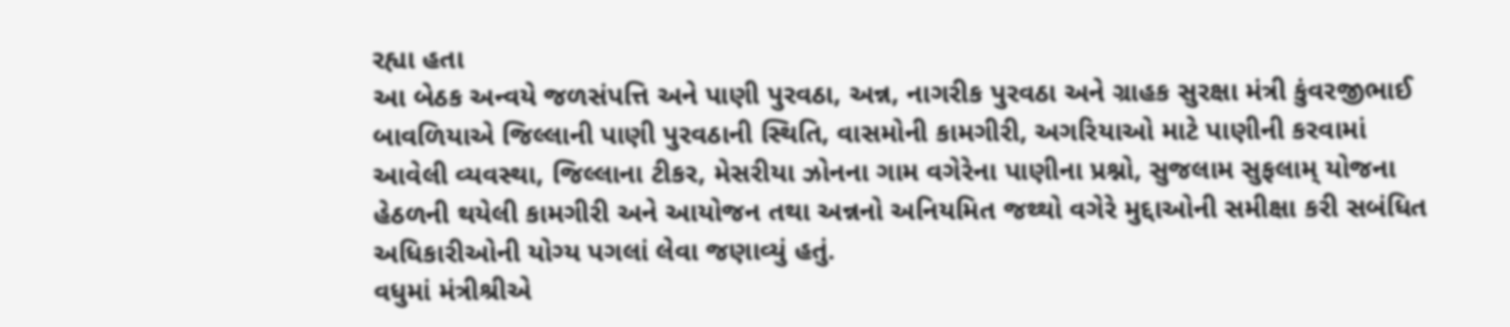રહ્યા હતા
આ બેઠક અન્વયે જળસંપત્તિ અને પાણી પુરવઠા, અન્ન, નાગરીક પુરવઠા અને ગ્રાહક સુરક્ષા મંત્રી કુંવરજીભાઈ બાવળિયાએ જિલ્લાની પાણી પુરવઠાની સ્થિતિ, વાસમોની કામગીરી, અગરિયાઓ માટે પાણીની કરવામાં આવેલી વ્યવસ્થા, જિલ્લાના ટીકર, મેસરીયા ઝોનના ગામ વગેરેના પાણીના પ્રશ્નો, સુજલામ સુફલામ્ યોજના હેઠળની થયેલી કામગીરી અને આયોજન તથા અન્નનો અનિયમિત જથ્થો વગેરે મુદ્દાઓની સમીક્ષા કરી સબંધિત અધિકારીઓની યોગ્ય પગલાં લેવા જણાવ્યું હતું.
વધુમાં મંત્રીશ્રીએ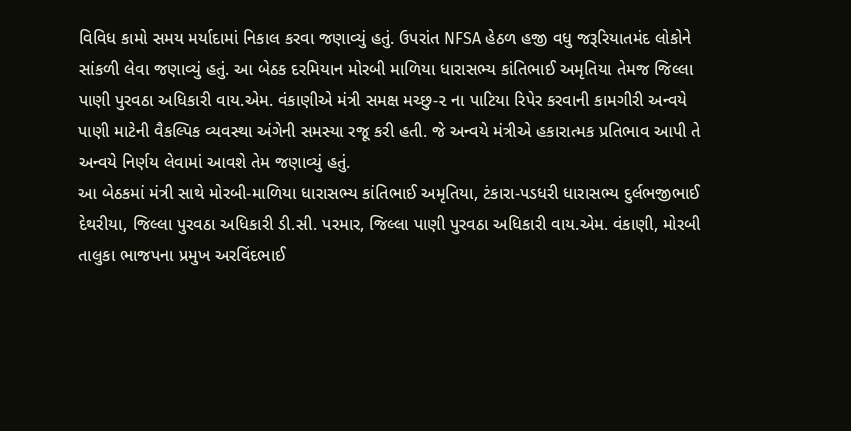વિવિધ કામો સમય મર્યાદામાં નિકાલ કરવા જણાવ્યું હતું. ઉપરાંત NFSA હેઠળ હજી વધુ જરૂરિયાતમંદ લોકોને સાંકળી લેવા જણાવ્યું હતું. આ બેઠક દરમિયાન મોરબી માળિયા ધારાસભ્ય કાંતિભાઈ અમૃતિયા તેમજ જિલ્લા પાણી પુરવઠા અધિકારી વાય.એમ. વંકાણીએ મંત્રી સમક્ષ મચ્છુ-૨ ના પાટિયા રિપેર કરવાની કામગીરી અન્વયે પાણી માટેની વૈકલ્પિક વ્યવસ્થા અંગેની સમસ્યા રજૂ કરી હતી. જે અન્વયે મંત્રીએ હકારાત્મક પ્રતિભાવ આપી તે અન્વયે નિર્ણય લેવામાં આવશે તેમ જણાવ્યું હતું.
આ બેઠકમાં મંત્રી સાથે મોરબી-માળિયા ધારાસભ્ય કાંતિભાઈ અમૃતિયા, ટંકારા-પડધરી ધારાસભ્ય દુર્લભજીભાઈ દેથરીયા, જિલ્લા પુરવઠા અધિકારી ડી.સી. પરમાર, જિલ્લા પાણી પુરવઠા અધિકારી વાય.એમ. વંકાણી, મોરબી તાલુકા ભાજપના પ્રમુખ અરવિંદભાઈ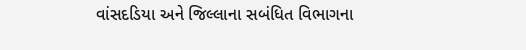વાંસદડિયા અને જિલ્લાના સબંધિત વિભાગના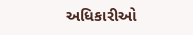અધિકારીઓ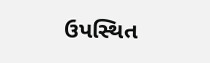ઉપસ્થિત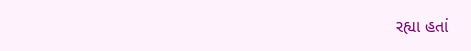રહ્યા હતાં